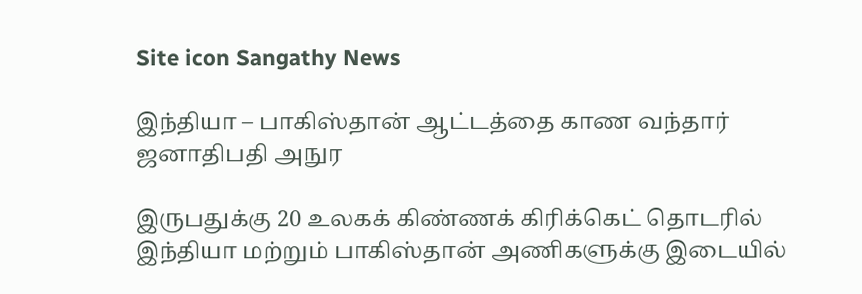Site icon Sangathy News

இந்தியா – பாகிஸ்தான் ஆட்டத்தை காண வந்தார் ஜனாதிபதி அநுர

இருபதுக்கு 20 உலகக் கிண்ணக் கிரிக்கெட் தொடரில் இந்தியா மற்றும் பாகிஸ்தான் அணிகளுக்கு இடையில்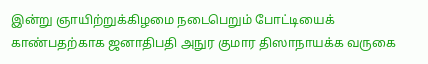இன்று ஞாயிற்றுக்கிழமை நடைபெறும் போட்டியைக் காண்பதற்காக ஜனாதிபதி அநுர குமார திஸாநாயக்க வருகை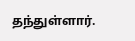தந்துள்ளார்.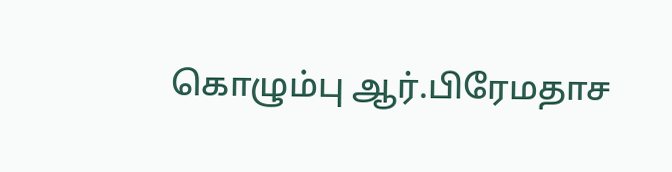கொழும்பு ஆர்.பிரேமதாச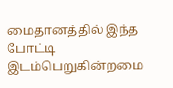மைதானத்தில் இந்த போட்டி இடம்பெறுகின்றமை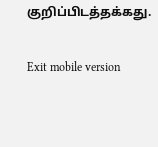குறிப்பிடத்தக்கது.

Exit mobile version